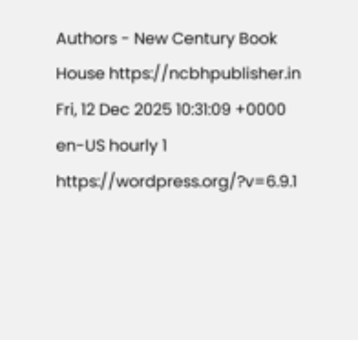Authors - New Century Book House https://ncbhpublisher.in Fri, 12 Dec 2025 10:31:09 +0000 en-US hourly 1 https://wordpress.org/?v=6.9.1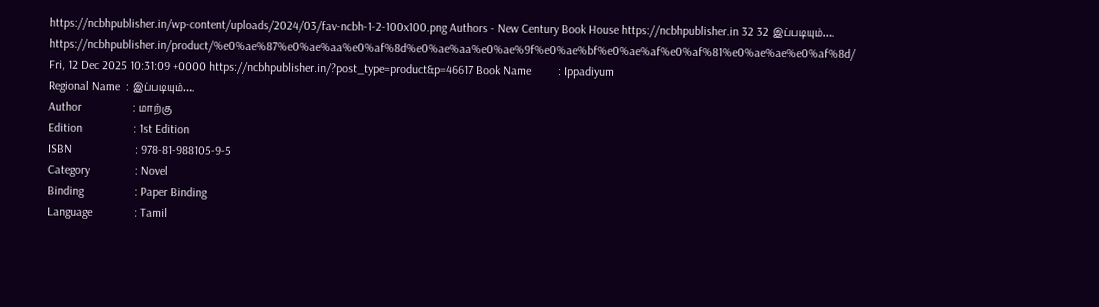https://ncbhpublisher.in/wp-content/uploads/2024/03/fav-ncbh-1-2-100x100.png Authors - New Century Book House https://ncbhpublisher.in 32 32 இப்படியும்…. https://ncbhpublisher.in/product/%e0%ae%87%e0%ae%aa%e0%af%8d%e0%ae%aa%e0%ae%9f%e0%ae%bf%e0%ae%af%e0%af%81%e0%ae%ae%e0%af%8d/ Fri, 12 Dec 2025 10:31:09 +0000 https://ncbhpublisher.in/?post_type=product&p=46617 Book Name         : Ippadiyum
Regional Name  : இப்படியும்….
Author                 : மாற்கு
Edition                 : 1st Edition
ISBN                     : 978-81-988105-9-5
Category               : Novel
Binding                 : Paper Binding
Language              : Tamil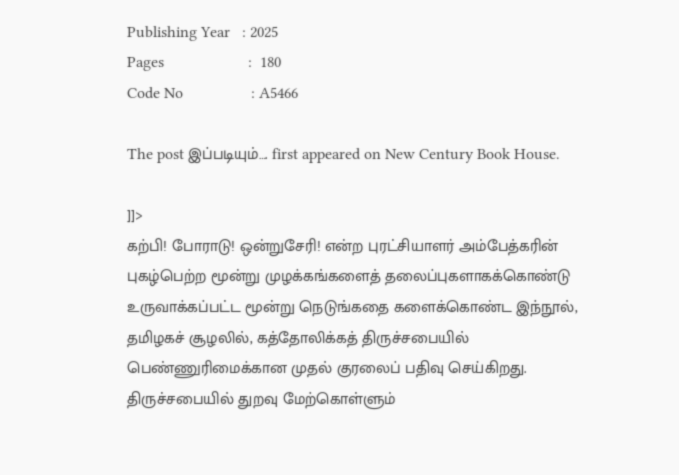Publishing Year   : 2025
Pages                     :  180
Code No                 : A5466

The post இப்படியும்…. first appeared on New Century Book House.

]]>
கற்பி! போராடு! ஒன்றுசேரி! என்ற புரட்சியாளர் அம்பேத்கரின் புகழ்பெற்ற மூன்று முழக்கங்களைத் தலைப்புகளாகக்கொண்டு உருவாக்கப்பட்ட மூன்று நெடுங்கதை களைக்கொண்ட இந்நூல், தமிழகச் சூழலில், கத்தோலிக்கத் திருச்சபையில் பெண்ணுரிமைக்கான முதல் குரலைப் பதிவு செய்கிறது. திருச்சபையில் துறவு மேற்கொள்ளும்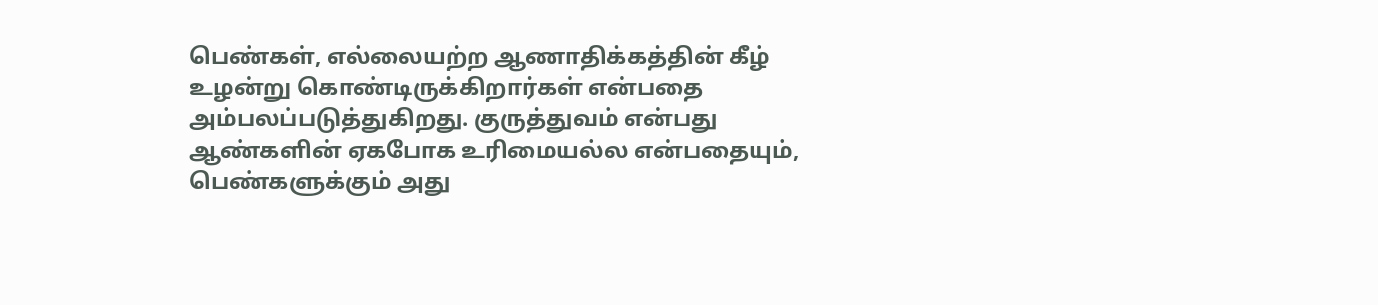பெண்கள், எல்லையற்ற ஆணாதிக்கத்தின் கீழ் உழன்று கொண்டிருக்கிறார்கள் என்பதை அம்பலப்படுத்துகிறது. குருத்துவம் என்பது ஆண்களின் ஏகபோக உரிமையல்ல என்பதையும், பெண்களுக்கும் அது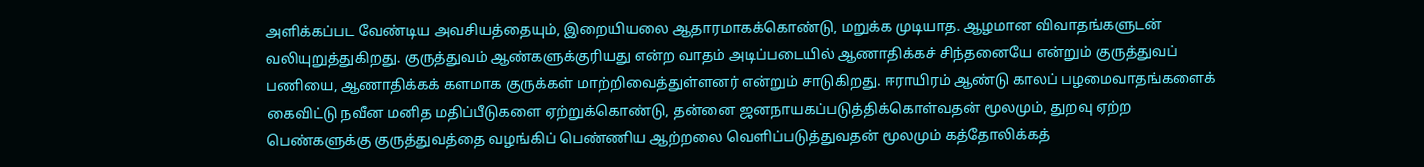அளிக்கப்பட வேண்டிய அவசியத்தையும், இறையியலை ஆதாரமாகக்கொண்டு, மறுக்க முடியாத. ஆழமான விவாதங்களுடன் வலியுறுத்துகிறது. குருத்துவம் ஆண்களுக்குரியது என்ற வாதம் அடிப்படையில் ஆணாதிக்கச் சிந்தனையே என்றும் குருத்துவப் பணியை, ஆணாதிக்கக் களமாக குருக்கள் மாற்றிவைத்துள்ளனர் என்றும் சாடுகிறது. ஈராயிரம் ஆண்டு காலப் பழமைவாதங்களைக் கைவிட்டு நவீன மனித மதிப்பீடுகளை ஏற்றுக்கொண்டு, தன்னை ஜனநாயகப்படுத்திக்கொள்வதன் மூலமும், துறவு ஏற்ற பெண்களுக்கு குருத்துவத்தை வழங்கிப் பெண்ணிய ஆற்றலை வெளிப்படுத்துவதன் மூலமும் கத்தோலிக்கத்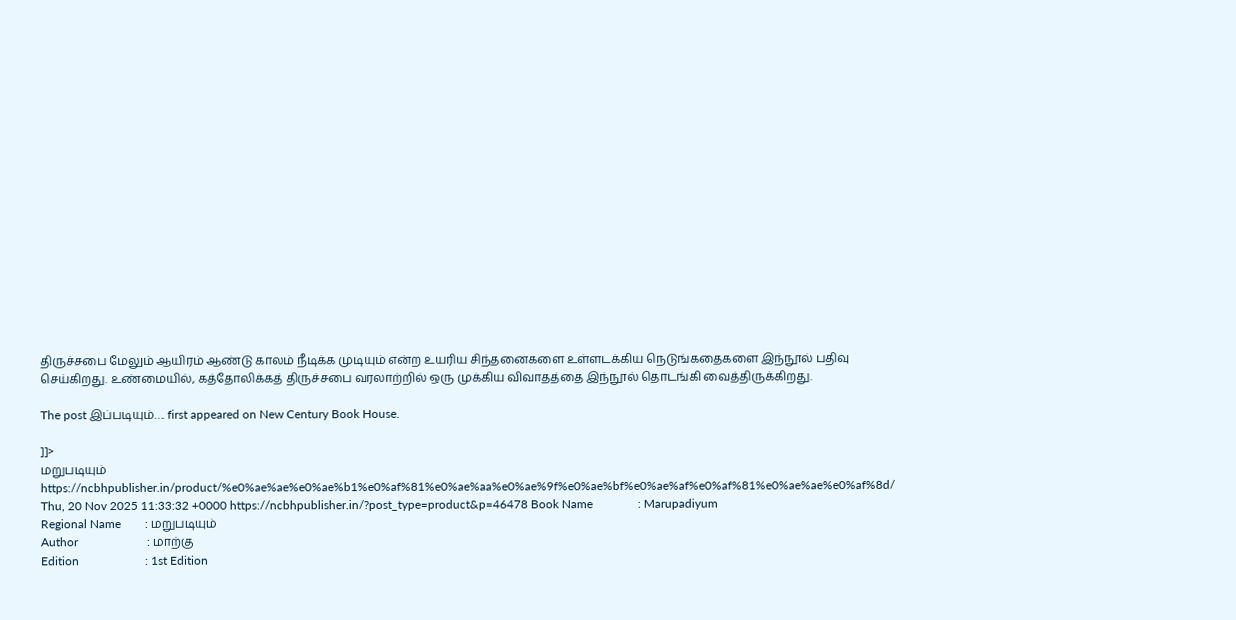திருச்சபை மேலும் ஆயிரம் ஆண்டு காலம் நீடிக்க முடியும் என்ற உயரிய சிந்தனைகளை உள்ளடக்கிய நெடுங்கதைகளை இந்நூல் பதிவு செய்கிறது. உண்மையில், கத்தோலிக்கத் திருச்சபை வரலாற்றில் ஒரு முக்கிய விவாதத்தை இந்நூல் தொடங்கி வைத்திருக்கிறது.

The post இப்படியும்…. first appeared on New Century Book House.

]]>
மறுபடியும் https://ncbhpublisher.in/product/%e0%ae%ae%e0%ae%b1%e0%af%81%e0%ae%aa%e0%ae%9f%e0%ae%bf%e0%ae%af%e0%af%81%e0%ae%ae%e0%af%8d/ Thu, 20 Nov 2025 11:33:32 +0000 https://ncbhpublisher.in/?post_type=product&p=46478 Book Name               : Marupadiyum
Regional Name        : மறுபடியும்
Author                       : மாற்கு
Edition                      : 1st Edition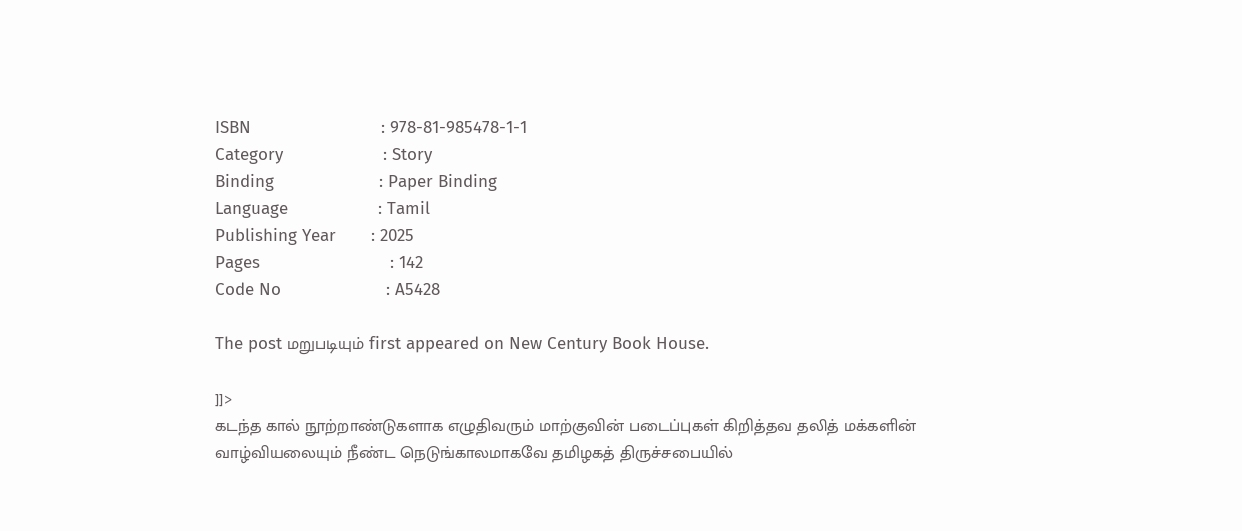ISBN                          : 978-81-985478-1-1
Category                    : Story
Binding                     : Paper Binding
Language                  : Tamil
Publishing Year       : 2025
Pages                          : 142
Code No                     : A5428

The post மறுபடியும் first appeared on New Century Book House.

]]>
கடந்த கால் நூற்றாண்டுகளாக எழுதிவரும் மாற்குவின் படைப்புகள் கிறித்தவ தலித் மக்களின் வாழ்வியலையும் நீண்ட நெடுங்காலமாகவே தமிழகத் திருச்சபையில்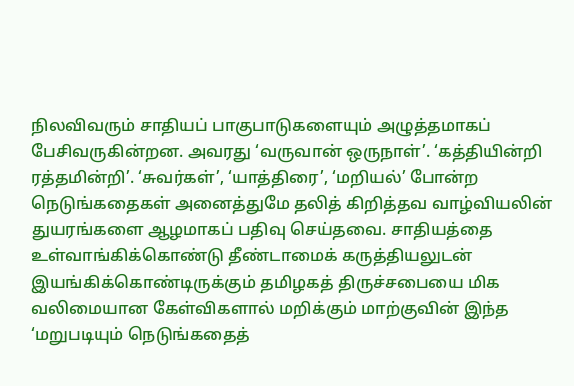நிலவிவரும் சாதியப் பாகுபாடுகளையும் அழுத்தமாகப் பேசிவருகின்றன. அவரது ‘வருவான் ஒருநாள்’. ‘கத்தியின்றி ரத்தமின்றி’. ‘சுவர்கள்’, ‘யாத்திரை’, ‘மறியல்’ போன்ற நெடுங்கதைகள் அனைத்துமே தலித் கிறித்தவ வாழ்வியலின் துயரங்களை ஆழமாகப் பதிவு செய்தவை. சாதியத்தை உள்வாங்கிக்கொண்டு தீண்டாமைக் கருத்தியலுடன் இயங்கிக்கொண்டிருக்கும் தமிழகத் திருச்சபையை மிக வலிமையான கேள்விகளால் மறிக்கும் மாற்குவின் இந்த ‘மறுபடியும் நெடுங்கதைத்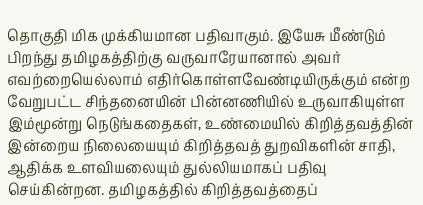தொகுதி மிக முக்கியமான பதிவாகும். இயேசு மீண்டும் பிறந்து தமிழகத்திற்கு வருவாரேயானால் அவர் எவற்றையெல்லாம் எதிர்கொள்ளவேண்டியிருக்கும் என்ற வேறுபட்ட சிந்தனையின் பின்னணியில் உருவாகியுள்ள இம்மூன்று நெடுங்கதைகள், உண்மையில் கிறித்தவத்தின் இன்றைய நிலையையும் கிறித்தவத் துறவிகளின் சாதி, ஆதிக்க உளவியலையும் துல்லியமாகப் பதிவு செய்கின்றன. தமிழகத்தில் கிறித்தவத்தைப்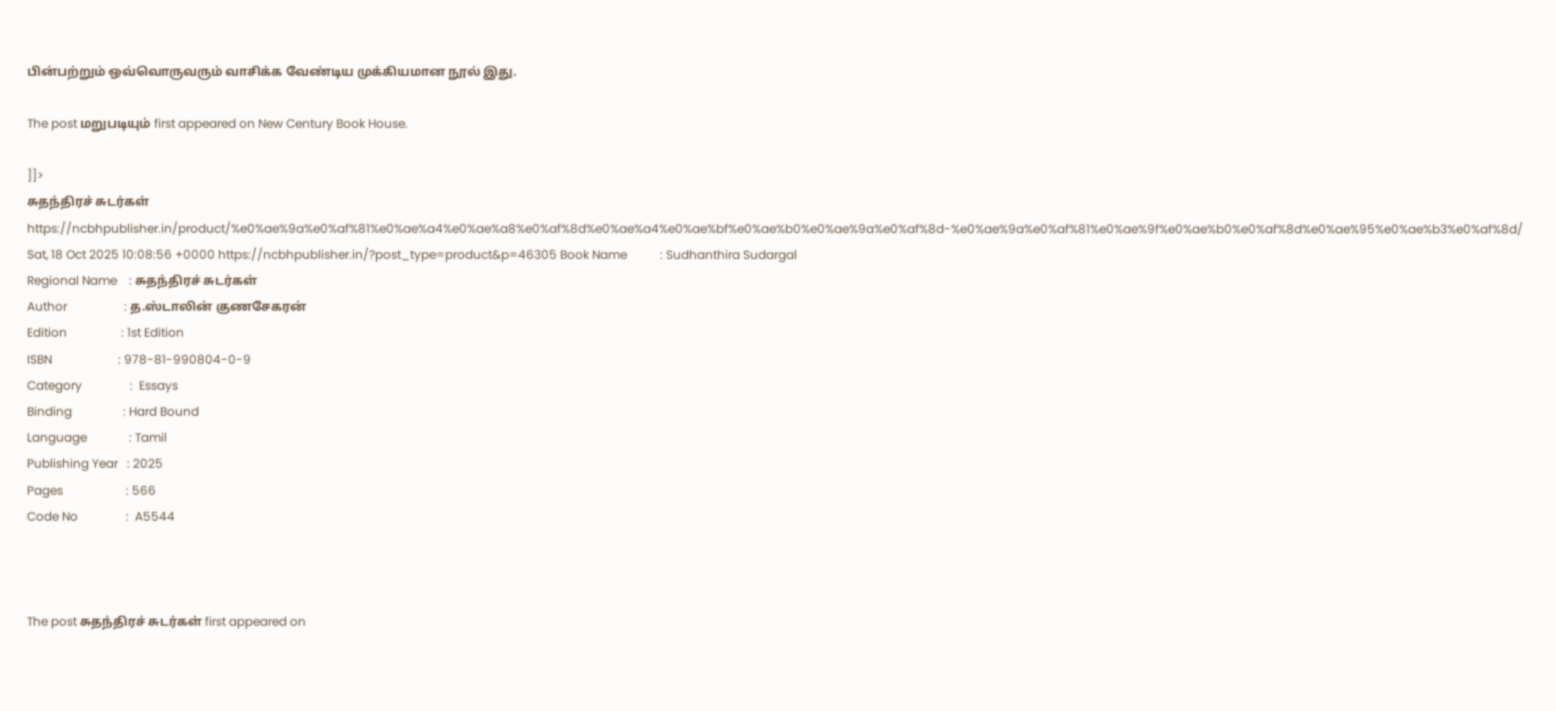பின்பற்றும் ஒவ்வொருவரும் வாசிக்க வேண்டிய முக்கியமான நூல் இது.

The post மறுபடியும் first appeared on New Century Book House.

]]>
சுதந்திரச் சுடர்கள் https://ncbhpublisher.in/product/%e0%ae%9a%e0%af%81%e0%ae%a4%e0%ae%a8%e0%af%8d%e0%ae%a4%e0%ae%bf%e0%ae%b0%e0%ae%9a%e0%af%8d-%e0%ae%9a%e0%af%81%e0%ae%9f%e0%ae%b0%e0%af%8d%e0%ae%95%e0%ae%b3%e0%af%8d/ Sat, 18 Oct 2025 10:08:56 +0000 https://ncbhpublisher.in/?post_type=product&p=46305 Book Name           : Sudhanthira Sudargal
Regional Name    : சுதந்திரச் சுடர்கள்
Author                   : த.ஸ்டாலின் குணசேகரன்
Edition                  : 1st Edition
ISBN                      : 978-81-990804-0-9
Category                :  Essays
Binding                 : Hard Bound
Language              : Tamil
Publishing Year   : 2025
Pages                     : 566
Code No                :  A5544



The post சுதந்திரச் சுடர்கள் first appeared on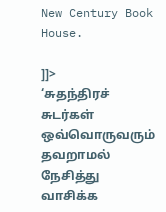New Century Book House.

]]>
‘சுதந்திரச் சுடர்கள் ஒவ்வொருவரும் தவறாமல் நேசித்து வாசிக்க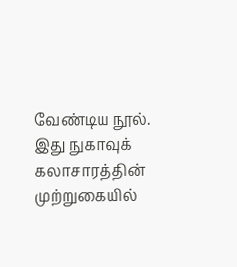வேண்டிய நூல். இது நுகாவுக் கலாசாரத்தின் முற்றுகையில்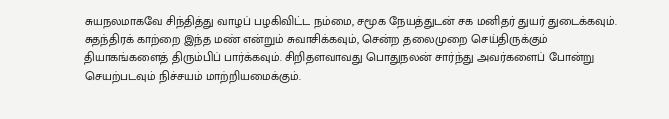சுயநலமாகவே சிந்தித்து வாழப் பழகிவிட்ட நம்மை, சமூக நேயத்துடன் சக மனிதர் துயர் துடைக்கவும். சுதந்திரக் காற்றை இந்த மண் என்றும் சுவாசிக்கவும், சென்ற தலைமுறை செய்திருக்கும் தியாகங்களைத் திரும்பிப் பார்க்கவும். சிறிதளவாவது பொதுநலன் சார்ந்து அவர்களைப் போன்று செயற்படவும் நிச்சயம் மாற்றியமைக்கும்.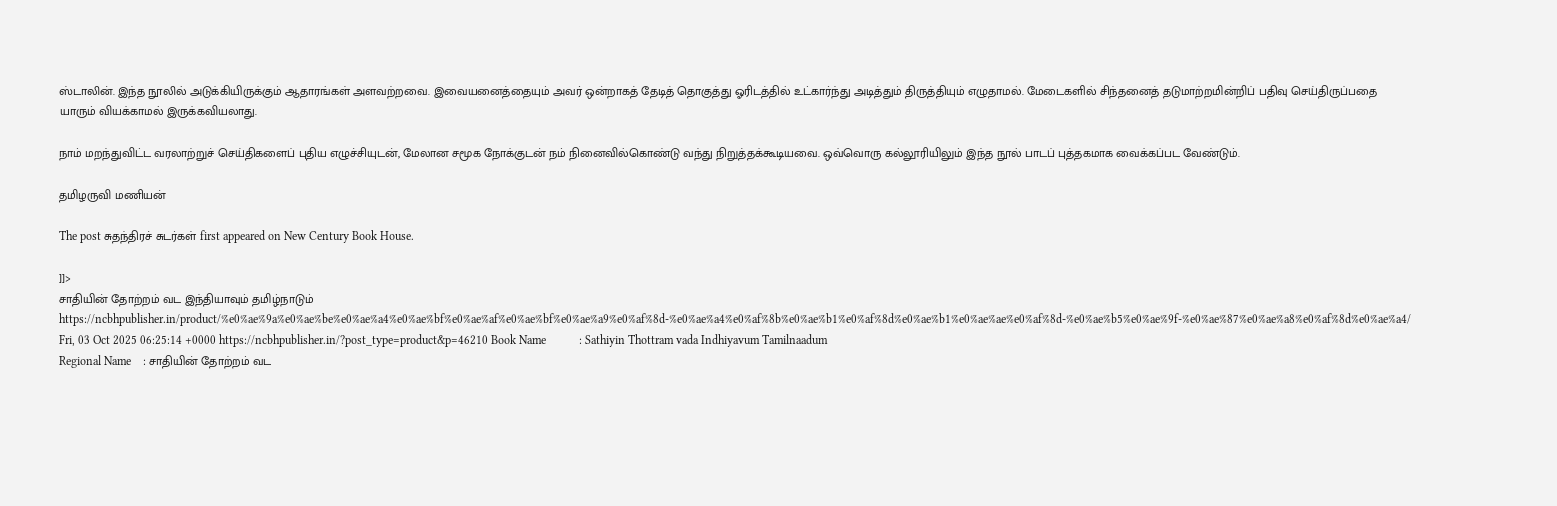ஸ்டாலின். இந்த நூலில் அடுக்கியிருக்கும் ஆதாரங்கள் அளவற்றவை. இவையனைத்தையும் அவர் ஒன்றாகத் தேடித் தொகுத்து ஓரிடத்தில் உட்கார்ந்து அடித்தும் திருத்தியும் எழுதாமல். மேடைகளில் சிந்தனைத் தடுமாற்றமின்றிப் பதிவு செய்திருப்பதை யாரும் வியக்காமல் இருக்கவியலாது.

நாம் மறந்துவிட்ட வரலாற்றுச் செய்திகளைப் புதிய எழுச்சியுடன், மேலான சமூக நோக்குடன் நம் நினைவில்கொண்டு வந்து நிறுத்தக்கூடியவை. ஒவ்வொரு கல்லூரியிலும் இந்த நூல் பாடப் புத்தகமாக வைக்கப்பட வேண்டும்.

தமிழருவி மணியன்

The post சுதந்திரச் சுடர்கள் first appeared on New Century Book House.

]]>
சாதியின் தோற்றம் வட இந்தியாவும் தமிழ்நாடும் https://ncbhpublisher.in/product/%e0%ae%9a%e0%ae%be%e0%ae%a4%e0%ae%bf%e0%ae%af%e0%ae%bf%e0%ae%a9%e0%af%8d-%e0%ae%a4%e0%af%8b%e0%ae%b1%e0%af%8d%e0%ae%b1%e0%ae%ae%e0%af%8d-%e0%ae%b5%e0%ae%9f-%e0%ae%87%e0%ae%a8%e0%af%8d%e0%ae%a4/ Fri, 03 Oct 2025 06:25:14 +0000 https://ncbhpublisher.in/?post_type=product&p=46210 Book Name           : Sathiyin Thottram vada Indhiyavum Tamilnaadum
Regional Name    : சாதியின் தோற்றம் வட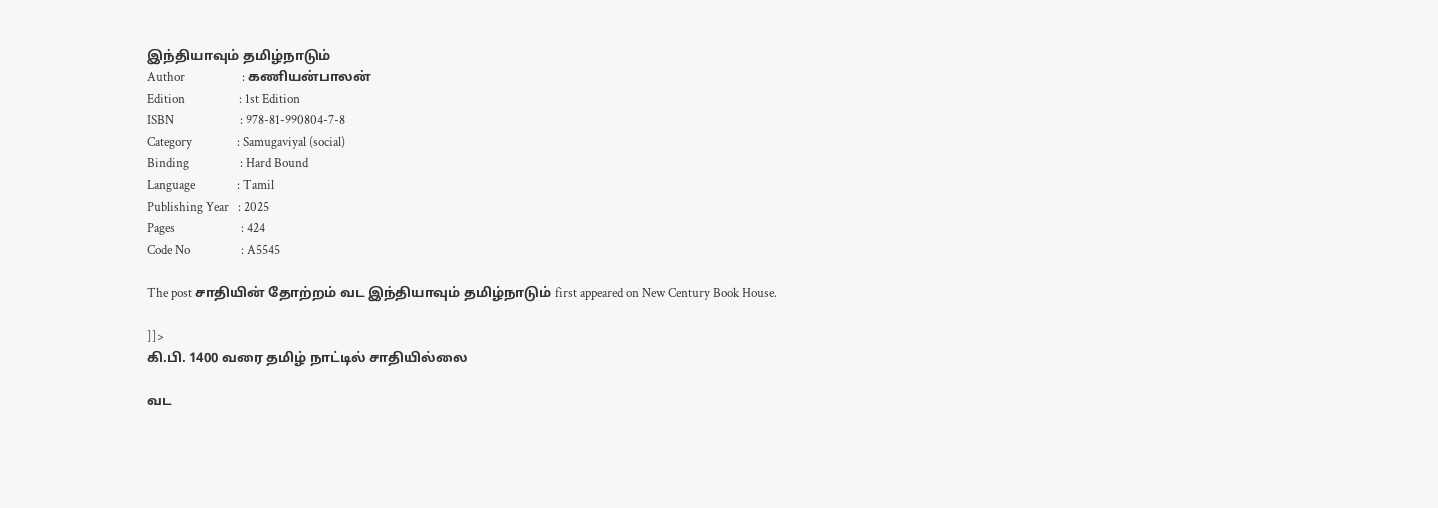இந்தியாவும் தமிழ்நாடும்
Author                   : கணியன்பாலன்
Edition                  : 1st Edition
ISBN                      : 978-81-990804-7-8
Category               : Samugaviyal (social)
Binding                 : Hard Bound
Language              : Tamil
Publishing Year   : 2025
Pages                      : 424
Code No                 : A5545

The post சாதியின் தோற்றம் வட இந்தியாவும் தமிழ்நாடும் first appeared on New Century Book House.

]]>
கி.பி. 1400 வரை தமிழ் நாட்டில் சாதியில்லை

வட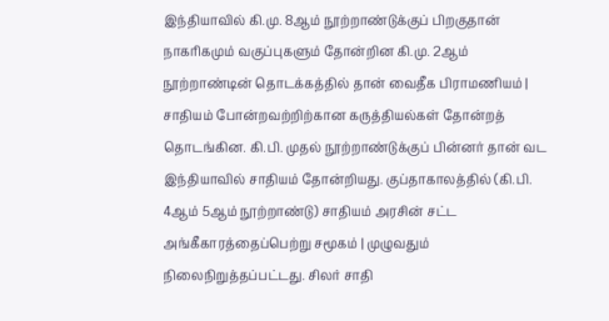இந்தியாவில் கி.மு. 8ஆம் நூற்றாண்டுக்குப் பிறகுதான் நாகரிகமும் வகுப்புகளும் தோன்றின கி.மு. 2ஆம் நூற்றாண்டின் தொடக்கத்தில் தான் வைதீக பிராமணியம் | சாதியம் போன்றவற்றிற்கான கருத்தியல்கள் தோன்றத் தொடங்கின. கி.பி. முதல் நூற்றாண்டுக்குப் பின்னர் தான் வட இந்தியாவில் சாதியம் தோன்றியது. குப்தாகாலத்தில் (கி.பி. 4ஆம் 5ஆம் நூற்றாண்டு) சாதியம் அரசின் சட்ட அங்கீகாரத்தைப்பெற்று சமூகம் | முழுவதும் நிலைநிறுத்தப்பட்டது. சிலர் சாதி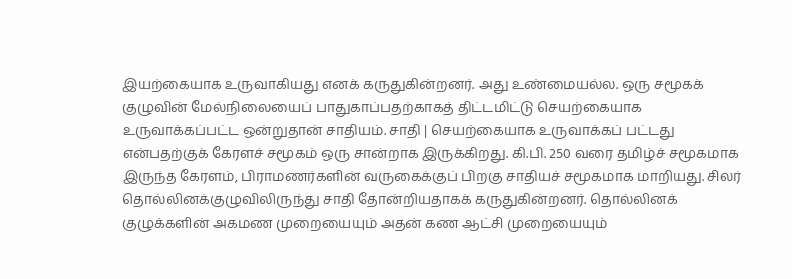இயற்கையாக உருவாகியது எனக் கருதுகின்றனர். அது உண்மையல்ல. ஒரு சமூகக் குழுவின் மேல்நிலையைப் பாதுகாப்பதற்காகத் திட்டமிட்டு செயற்கையாக உருவாக்கப்பட்ட ஒன்றுதான் சாதியம். சாதி | செயற்கையாக உருவாக்கப் பட்டது என்பதற்குக் கேரளச் சமூகம் ஒரு சான்றாக இருக்கிறது. கி.பி. 250 வரை தமிழ்ச் சமூகமாக இருந்த கேரளம், பிராமணர்களின் வருகைக்குப் பிறகு சாதியச் சமூகமாக மாறியது. சிலர் தொல்லினக்குழுவிலிருந்து சாதி தோன்றியதாகக் கருதுகின்றனர். தொல்லினக் குழுக்களின் அகமண முறையையும் அதன் கண ஆட்சி முறையையும்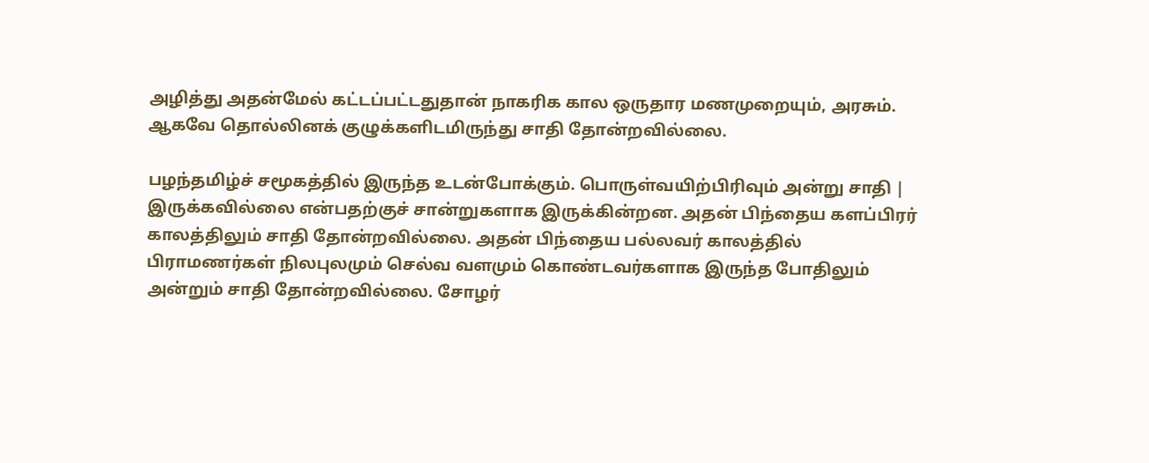அழித்து அதன்மேல் கட்டப்பட்டதுதான் நாகரிக கால ஒருதார மணமுறையும், அரசும். ஆகவே தொல்லினக் குழுக்களிடமிருந்து சாதி தோன்றவில்லை.

பழந்தமிழ்ச் சமூகத்தில் இருந்த உடன்போக்கும். பொருள்வயிற்பிரிவும் அன்று சாதி | இருக்கவில்லை என்பதற்குச் சான்றுகளாக இருக்கின்றன. அதன் பிந்தைய களப்பிரர் காலத்திலும் சாதி தோன்றவில்லை. அதன் பிந்தைய பல்லவர் காலத்தில் பிராமணர்கள் நிலபுலமும் செல்வ வளமும் கொண்டவர்களாக இருந்த போதிலும் அன்றும் சாதி தோன்றவில்லை. சோழர்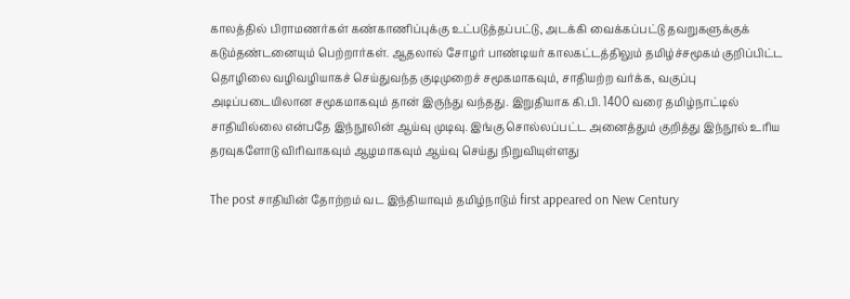காலத்தில் பிராமணர்கள் கண்காணிப்புக்கு உட்படுத்தப்பட்டு, அடக்கி வைக்கப்பட்டு தவறுகளுக்குக் கடும்தண்டனையும் பெற்றார்கள். ஆதலால் சோழர் பாண்டியர் காலகட்டத்திலும் தமிழ்ச்சமூகம் குறிப்பிட்ட தொழிலை வழிவழியாகச் செய்துவந்த குடிமுறைச் சமூகமாகவும், சாதியற்ற வர்க்க, வகுப்பு அடிப்படையிலான சமூகமாகவும் தான் இருந்து வந்தது. இறுதியாக கி.பி. 1400 வரை தமிழ்நாட்டில் சாதியில்லை என்பதே இந்நூலின் ஆய்வு முடிவு. இங்கு சொல்லப்பட்ட அனைத்தும் குறித்து இந்நூல் உரிய தரவுகளோடு விரிவாகவும் ஆழமாகவும் ஆய்வு செய்து நிறுவியுள்ளது

The post சாதியின் தோற்றம் வட இந்தியாவும் தமிழ்நாடும் first appeared on New Century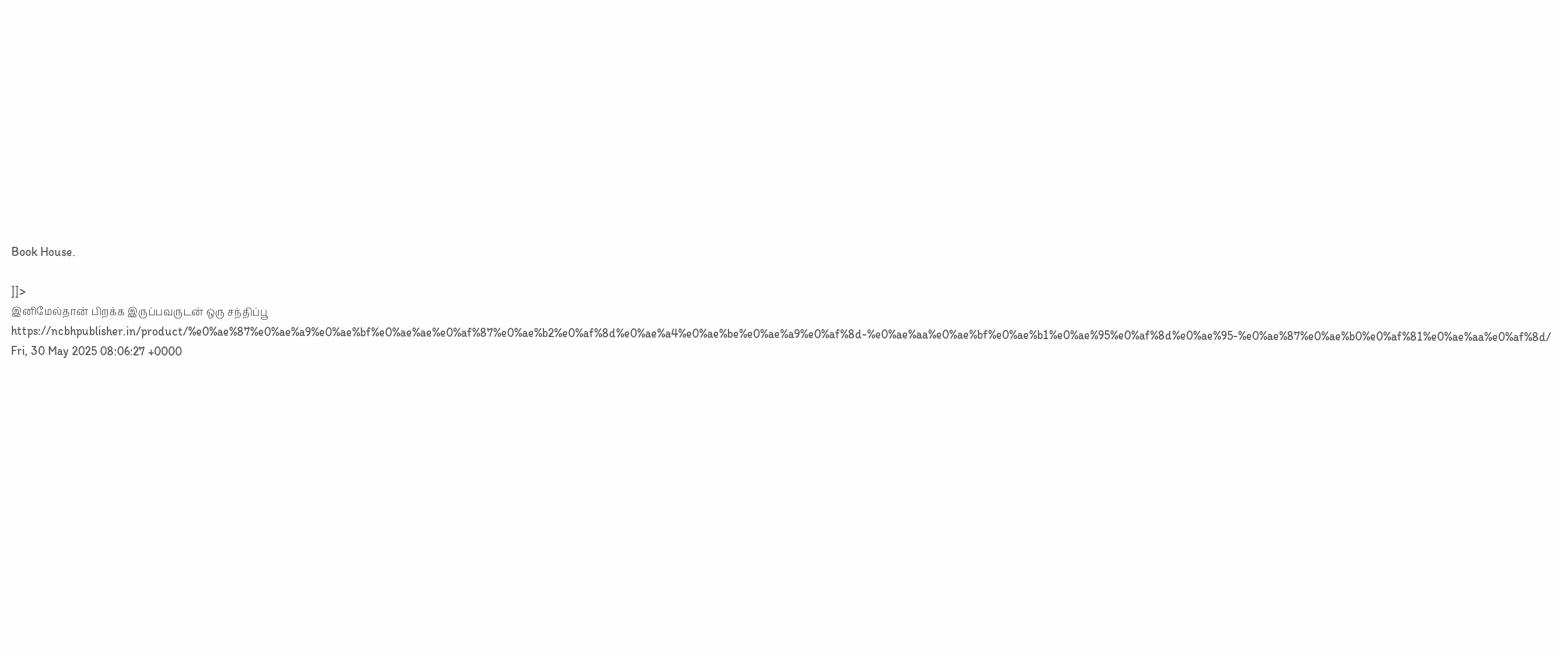Book House.

]]>
இனிமேல்தான் பிறக்க இருப்பவருடன் ஒரு சந்திப்பூ  https://ncbhpublisher.in/product/%e0%ae%87%e0%ae%a9%e0%ae%bf%e0%ae%ae%e0%af%87%e0%ae%b2%e0%af%8d%e0%ae%a4%e0%ae%be%e0%ae%a9%e0%af%8d-%e0%ae%aa%e0%ae%bf%e0%ae%b1%e0%ae%95%e0%af%8d%e0%ae%95-%e0%ae%87%e0%ae%b0%e0%af%81%e0%ae%aa%e0%af%8d/ Fri, 30 May 2025 08:06:27 +0000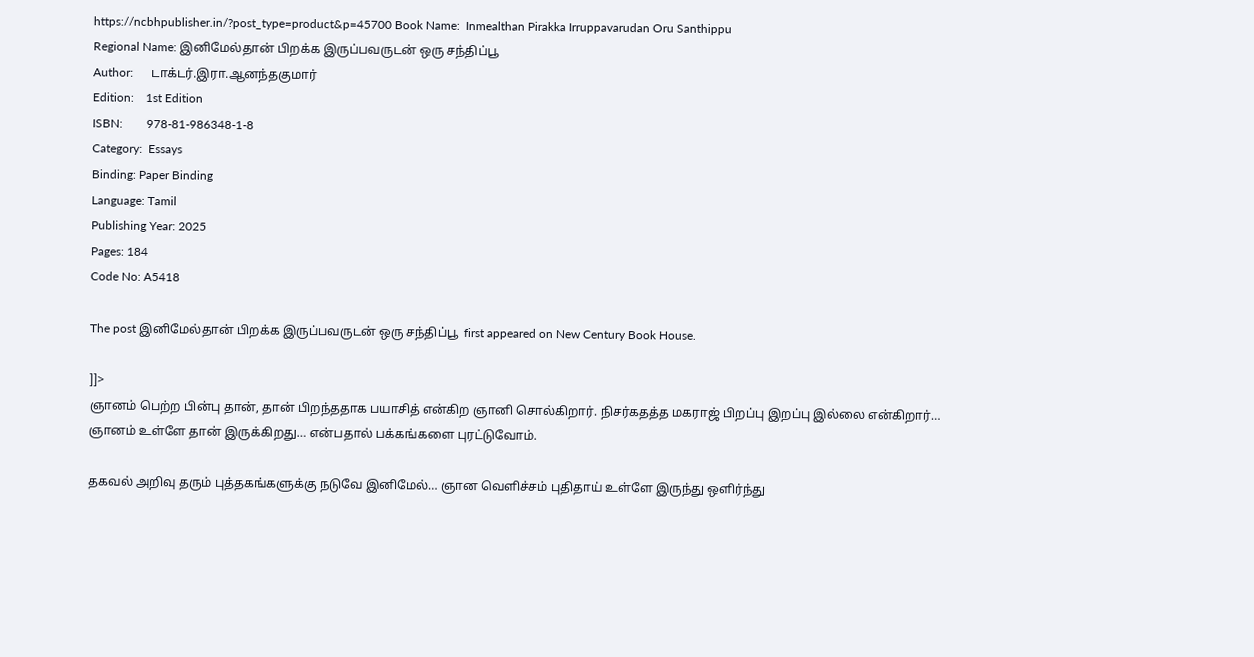https://ncbhpublisher.in/?post_type=product&p=45700 Book Name:  Inmealthan Pirakka Irruppavarudan Oru Santhippu
Regional Name: இனிமேல்தான் பிறக்க இருப்பவருடன் ஒரு சந்திப்பூ
Author:      டாக்டர்.இரா.ஆனந்தகுமார்
Edition:    1st Edition
ISBN:        978-81-986348-1-8
Category:  Essays
Binding: Paper Binding
Language: Tamil
Publishing Year: 2025
Pages: 184
Code No: A5418

The post இனிமேல்தான் பிறக்க இருப்பவருடன் ஒரு சந்திப்பூ  first appeared on New Century Book House.

]]>
ஞானம் பெற்ற பின்பு தான், தான் பிறந்ததாக பயாசித் என்கிற ஞானி சொல்கிறார். நிசர்கதத்த மகராஜ் பிறப்பு இறப்பு இல்லை என்கிறார்… ஞானம் உள்ளே தான் இருக்கிறது… என்பதால் பக்கங்களை புரட்டுவோம்.

தகவல் அறிவு தரும் புத்தகங்களுக்கு நடுவே இனிமேல்… ஞான வெளிச்சம் புதிதாய் உள்ளே இருந்து ஒளிர்ந்து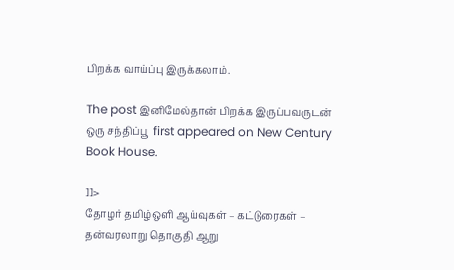பிறக்க வாய்ப்பு இருக்கலாம்.

The post இனிமேல்தான் பிறக்க இருப்பவருடன் ஒரு சந்திப்பூ  first appeared on New Century Book House.

]]>
தோழர் தமிழ்ஒளி ஆய்வுகள் – கட்டுரைகள் – தன்வரலாறு தொகுதி ஆறு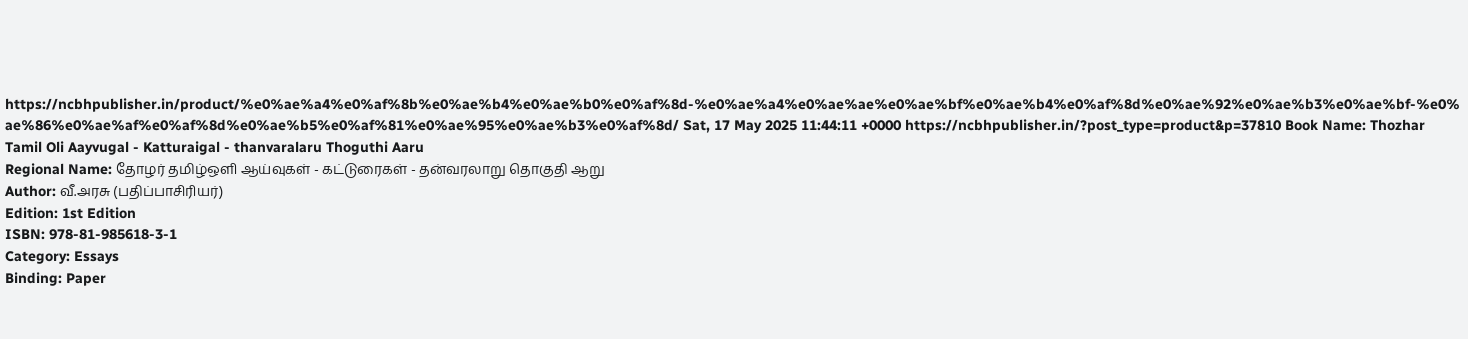https://ncbhpublisher.in/product/%e0%ae%a4%e0%af%8b%e0%ae%b4%e0%ae%b0%e0%af%8d-%e0%ae%a4%e0%ae%ae%e0%ae%bf%e0%ae%b4%e0%af%8d%e0%ae%92%e0%ae%b3%e0%ae%bf-%e0%ae%86%e0%ae%af%e0%af%8d%e0%ae%b5%e0%af%81%e0%ae%95%e0%ae%b3%e0%af%8d/ Sat, 17 May 2025 11:44:11 +0000 https://ncbhpublisher.in/?post_type=product&p=37810 Book Name: Thozhar Tamil Oli Aayvugal - Katturaigal - thanvaralaru Thoguthi Aaru
Regional Name: தோழர் தமிழ்ஒளி ஆய்வுகள் - கட்டுரைகள் - தன்வரலாறு தொகுதி ஆறு
Author: வீ.அரசு (பதிப்பாசிரியர்)
Edition: 1st Edition
ISBN: 978-81-985618-3-1
Category: Essays
Binding: Paper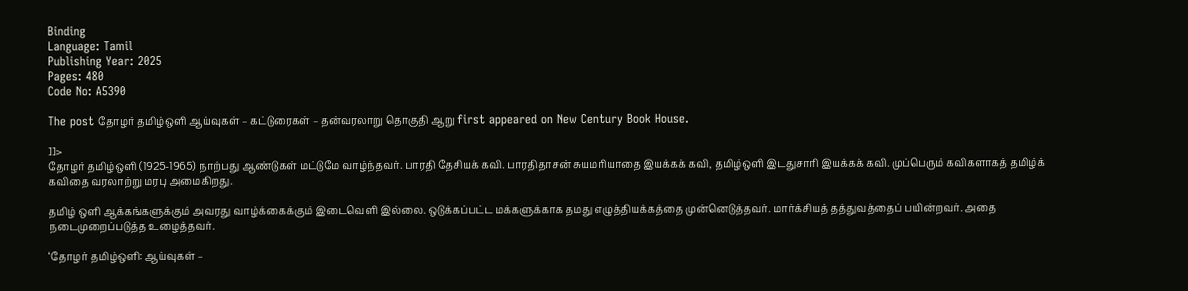Binding
Language: Tamil
Publishing Year: 2025
Pages: 480
Code No: A5390

The post தோழர் தமிழ்ஒளி ஆய்வுகள் – கட்டுரைகள் – தன்வரலாறு தொகுதி ஆறு first appeared on New Century Book House.

]]>
தோழர் தமிழ்ஒளி (1925-1965) நாற்பது ஆண்டுகள் மட்டுமே வாழ்ந்தவர். பாரதி தேசியக் கவி. பாரதிதாசன் சுயமரியாதை இயக்கக் கவி, தமிழ்ஒளி இடதுசாரி இயக்கக் கவி. முப்பெரும் கவிகளாகத் தமிழ்க் கவிதை வரலாற்று மரபு அமைகிறது.

தமிழ் ஒளி ஆக்கங்களுக்கும் அவரது வாழ்க்கைக்கும் இடைவெளி இல்லை. ஒடுக்கப்பட்ட மக்களுக்காக தமது எழுத்தியக்கத்தை முன்னெடுத்தவர். மார்க்சியத் தத்துவத்தைப் பயின்றவர். அதை நடைமுறைப்படுத்த உழைத்தவர்.

‘தோழர் தமிழ்ஒளி: ஆய்வுகள் –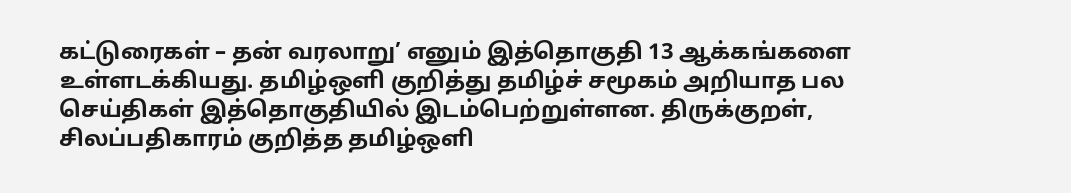கட்டுரைகள் – தன் வரலாறு’ எனும் இத்தொகுதி 13 ஆக்கங்களை உள்ளடக்கியது. தமிழ்ஒளி குறித்து தமிழ்ச் சமூகம் அறியாத பல செய்திகள் இத்தொகுதியில் இடம்பெற்றுள்ளன. திருக்குறள், சிலப்பதிகாரம் குறித்த தமிழ்ஒளி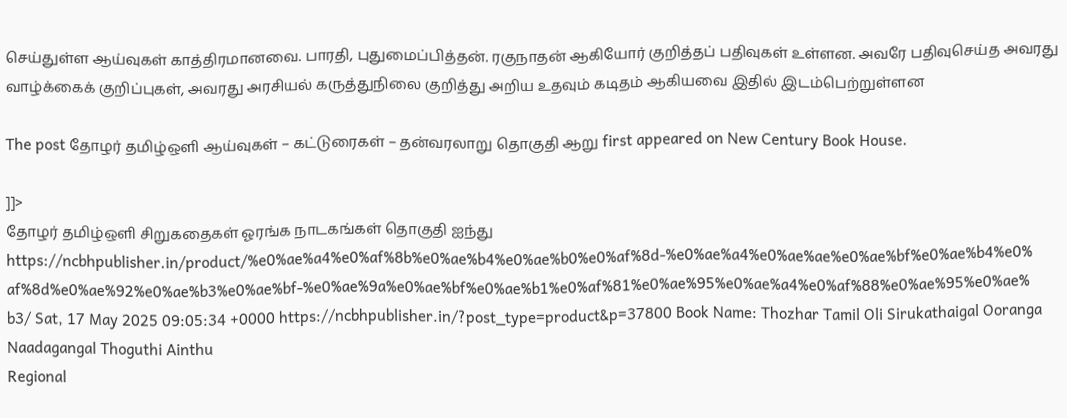செய்துள்ள ஆய்வுகள் காத்திரமானவை. பாரதி, புதுமைப்பித்தன். ரகுநாதன் ஆகியோர் குறித்தப் பதிவுகள் உள்ளன. அவரே பதிவுசெய்த அவரது வாழ்க்கைக் குறிப்புகள், அவரது அரசியல் கருத்துநிலை குறித்து அறிய உதவும் கடிதம் ஆகியவை இதில் இடம்பெற்றுள்ளன

The post தோழர் தமிழ்ஒளி ஆய்வுகள் – கட்டுரைகள் – தன்வரலாறு தொகுதி ஆறு first appeared on New Century Book House.

]]>
தோழர் தமிழ்ஒளி சிறுகதைகள் ஓரங்க நாடகங்கள் தொகுதி ஐந்து https://ncbhpublisher.in/product/%e0%ae%a4%e0%af%8b%e0%ae%b4%e0%ae%b0%e0%af%8d-%e0%ae%a4%e0%ae%ae%e0%ae%bf%e0%ae%b4%e0%af%8d%e0%ae%92%e0%ae%b3%e0%ae%bf-%e0%ae%9a%e0%ae%bf%e0%ae%b1%e0%af%81%e0%ae%95%e0%ae%a4%e0%af%88%e0%ae%95%e0%ae%b3/ Sat, 17 May 2025 09:05:34 +0000 https://ncbhpublisher.in/?post_type=product&p=37800 Book Name: Thozhar Tamil Oli Sirukathaigal Ooranga Naadagangal Thoguthi Ainthu
Regional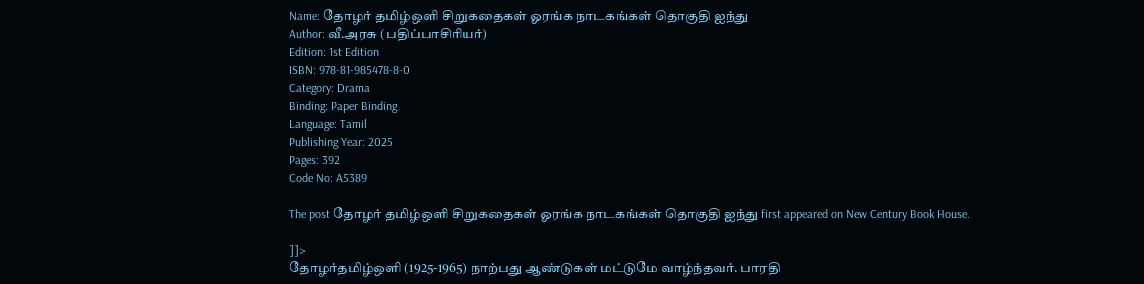Name: தோழர் தமிழ்ஒளி சிறுகதைகள் ஓரங்க நாடகங்கள் தொகுதி ஐந்து
Author: வீ.அரசு (பதிப்பாசிரியர்)
Edition: 1st Edition
ISBN: 978-81-985478-8-0
Category: Drama
Binding: Paper Binding
Language: Tamil
Publishing Year: 2025
Pages: 392
Code No: A5389

The post தோழர் தமிழ்ஒளி சிறுகதைகள் ஓரங்க நாடகங்கள் தொகுதி ஐந்து first appeared on New Century Book House.

]]>
தோழர்தமிழ்ஒளி (1925-1965) நாற்பது ஆண்டுகள் மட்டுமே வாழ்ந்தவர். பாரதி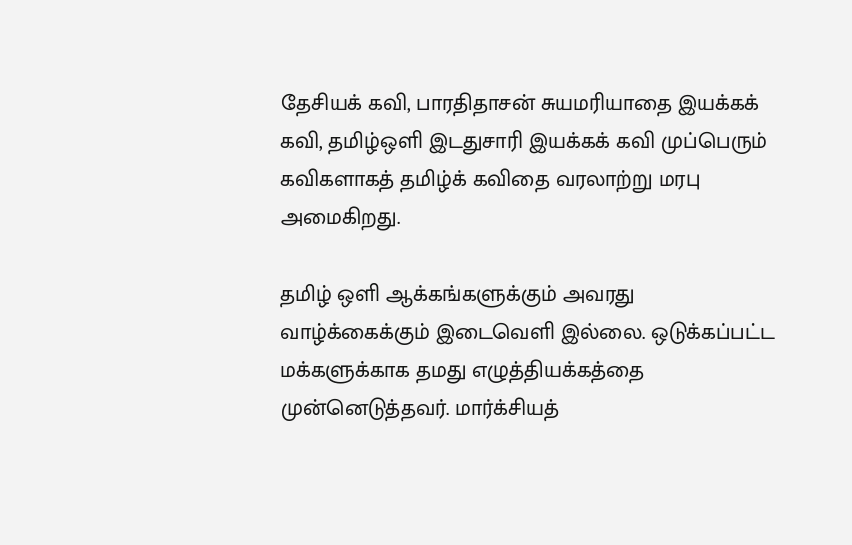தேசியக் கவி, பாரதிதாசன் சுயமரியாதை இயக்கக் கவி, தமிழ்ஒளி இடதுசாரி இயக்கக் கவி முப்பெரும் கவிகளாகத் தமிழ்க் கவிதை வரலாற்று மரபு அமைகிறது.

தமிழ் ஒளி ஆக்கங்களுக்கும் அவரது வாழ்க்கைக்கும் இடைவெளி இல்லை. ஒடுக்கப்பட்ட மக்களுக்காக தமது எழுத்தியக்கத்தை முன்னெடுத்தவர். மார்க்சியத்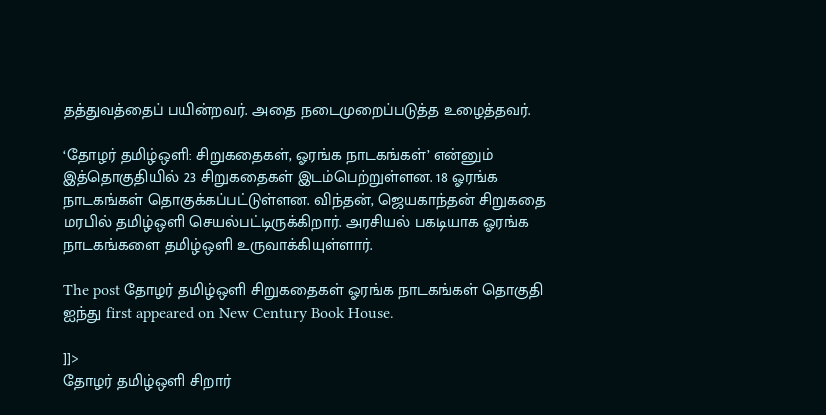தத்துவத்தைப் பயின்றவர். அதை நடைமுறைப்படுத்த உழைத்தவர்.

‘தோழர் தமிழ்ஒளி: சிறுகதைகள், ஓரங்க நாடகங்கள்’ என்னும் இத்தொகுதியில் 23 சிறுகதைகள் இடம்பெற்றுள்ளன. 18 ஓரங்க நாடகங்கள் தொகுக்கப்பட்டுள்ளன. விந்தன், ஜெயகாந்தன் சிறுகதை மரபில் தமிழ்ஒளி செயல்பட்டிருக்கிறார். அரசியல் பகடியாக ஓரங்க நாடகங்களை தமிழ்ஒளி உருவாக்கியுள்ளார்.

The post தோழர் தமிழ்ஒளி சிறுகதைகள் ஓரங்க நாடகங்கள் தொகுதி ஐந்து first appeared on New Century Book House.

]]>
தோழர் தமிழ்ஒளி சிறார்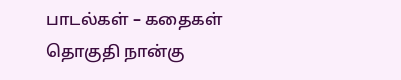பாடல்கள் – கதைகள் தொகுதி நான்கு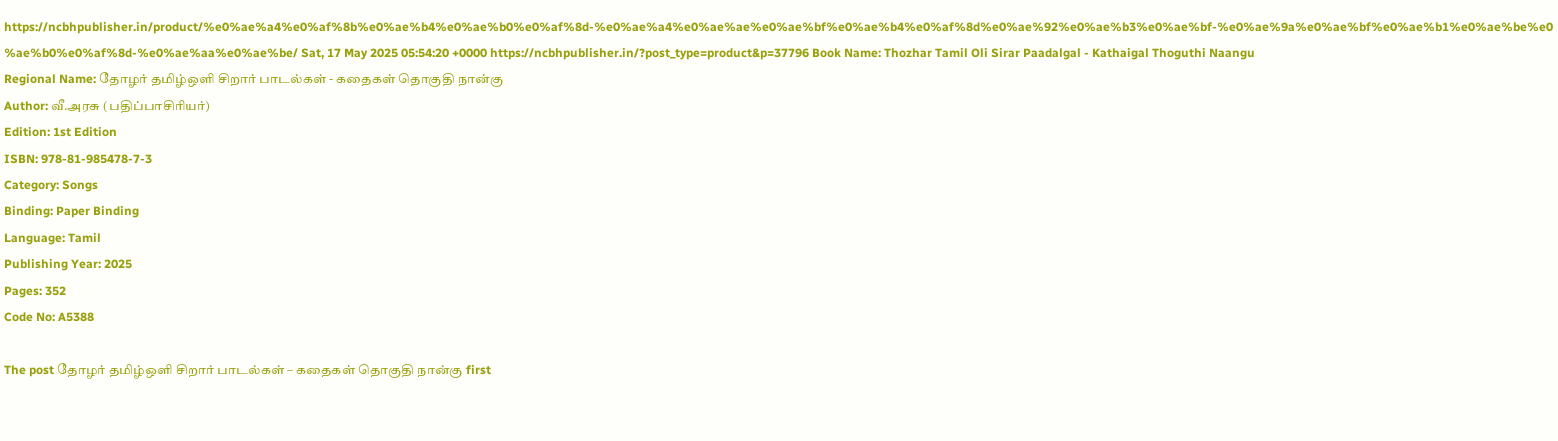https://ncbhpublisher.in/product/%e0%ae%a4%e0%af%8b%e0%ae%b4%e0%ae%b0%e0%af%8d-%e0%ae%a4%e0%ae%ae%e0%ae%bf%e0%ae%b4%e0%af%8d%e0%ae%92%e0%ae%b3%e0%ae%bf-%e0%ae%9a%e0%ae%bf%e0%ae%b1%e0%ae%be%e0%ae%b0%e0%af%8d-%e0%ae%aa%e0%ae%be/ Sat, 17 May 2025 05:54:20 +0000 https://ncbhpublisher.in/?post_type=product&p=37796 Book Name: Thozhar Tamil Oli Sirar Paadalgal - Kathaigal Thoguthi Naangu
Regional Name: தோழர் தமிழ்ஒளி சிறார் பாடல்கள் - கதைகள் தொகுதி நான்கு
Author: வீ.அரசு (பதிப்பாசிரியர்)
Edition: 1st Edition
ISBN: 978-81-985478-7-3
Category: Songs
Binding: Paper Binding
Language: Tamil
Publishing Year: 2025
Pages: 352
Code No: A5388

The post தோழர் தமிழ்ஒளி சிறார் பாடல்கள் – கதைகள் தொகுதி நான்கு first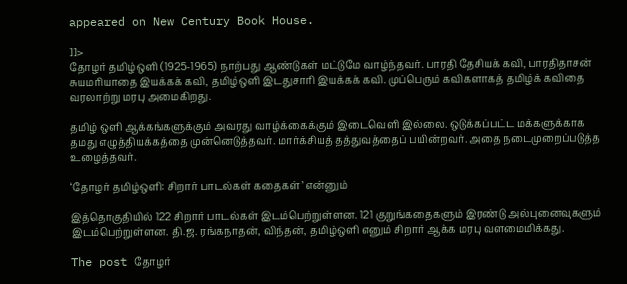appeared on New Century Book House.

]]>
தோழர் தமிழ்ஒளி (1925-1965) நாற்பது ஆண்டுகள் மட்டுமே வாழ்ந்தவர். பாரதி தேசியக் கவி, பாரதிதாசன் சுயமரியாதை இயக்கக் கவி, தமிழ்ஒளி இடதுசாரி இயக்கக் கவி. முப்பெரும் கவிகளாகத் தமிழ்க் கவிதை வரலாற்று மரபு அமைகிறது.

தமிழ் ஒளி ஆக்கங்களுக்கும் அவரது வாழ்க்கைக்கும் இடைவெளி இல்லை. ஒடுக்கப்பட்ட மக்களுக்காக தமது எழுத்தியக்கத்தை முன்னெடுத்தவர். மார்க்சியத் தத்துவத்தைப் பயின்றவர். அதை நடைமுறைப்படுத்த உழைத்தவர்.

‘தோழர் தமிழ்ஒளி: சிறார் பாடல்கள் கதைகள்’ என்னும்

இத்தொகுதியில் 122 சிறார் பாடல்கள் இடம்பெற்றுள்ளன. 121 குறுங்கதைகளும் இரண்டு அல்புனைவுகளும் இடம்பெற்றுள்ளன. தி.ஜ. ரங்கநாதன், விந்தன், தமிழ்ஒளி எனும் சிறார் ஆக்க மரபு வளமைமிக்கது.

The post தோழர்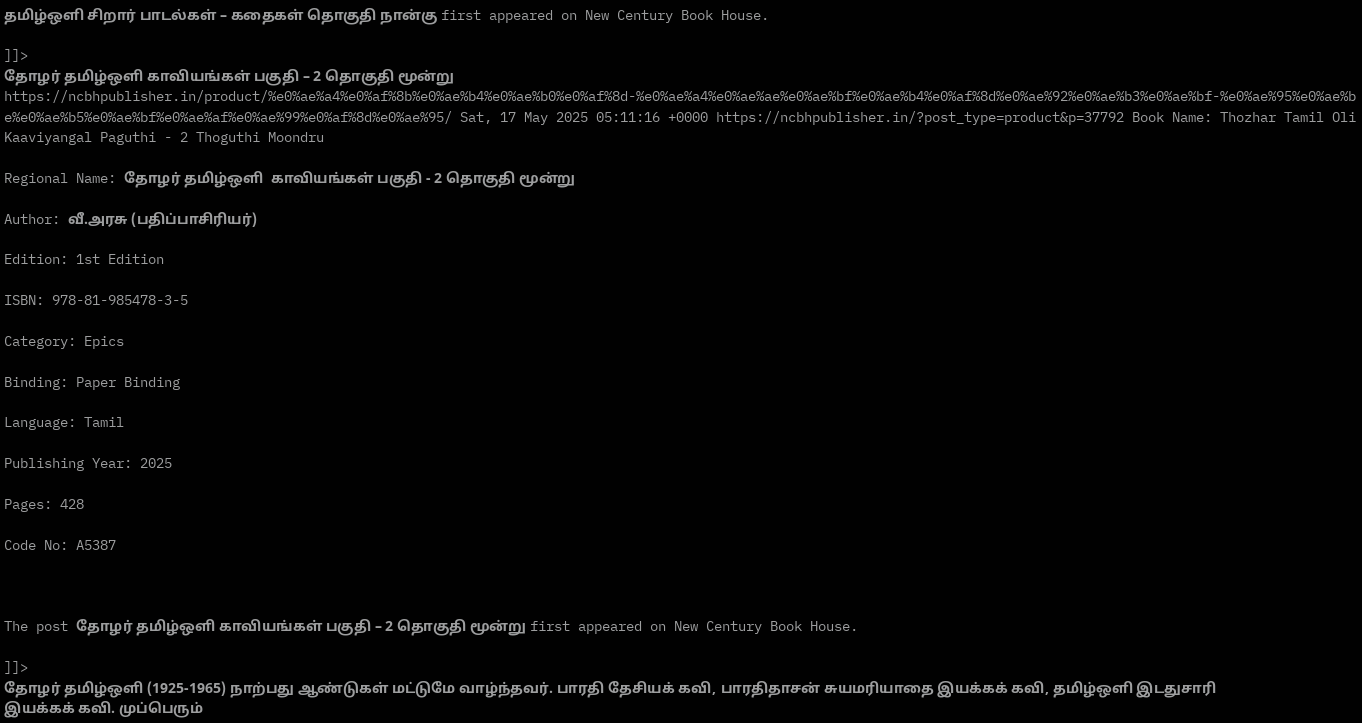தமிழ்ஒளி சிறார் பாடல்கள் – கதைகள் தொகுதி நான்கு first appeared on New Century Book House.

]]>
தோழர் தமிழ்ஒளி காவியங்கள் பகுதி – 2 தொகுதி மூன்று https://ncbhpublisher.in/product/%e0%ae%a4%e0%af%8b%e0%ae%b4%e0%ae%b0%e0%af%8d-%e0%ae%a4%e0%ae%ae%e0%ae%bf%e0%ae%b4%e0%af%8d%e0%ae%92%e0%ae%b3%e0%ae%bf-%e0%ae%95%e0%ae%be%e0%ae%b5%e0%ae%bf%e0%ae%af%e0%ae%99%e0%af%8d%e0%ae%95/ Sat, 17 May 2025 05:11:16 +0000 https://ncbhpublisher.in/?post_type=product&p=37792 Book Name: Thozhar Tamil Oli  Kaaviyangal Paguthi - 2 Thoguthi Moondru

Regional Name: தோழர் தமிழ்ஒளி  காவியங்கள் பகுதி - 2 தொகுதி மூன்று

Author: வீ.அரசு (பதிப்பாசிரியர்)

Edition: 1st Edition

ISBN: 978-81-985478-3-5

Category: Epics

Binding: Paper Binding

Language: Tamil

Publishing Year: 2025

Pages: 428

Code No: A5387



The post தோழர் தமிழ்ஒளி காவியங்கள் பகுதி – 2 தொகுதி மூன்று first appeared on New Century Book House.

]]>
தோழர் தமிழ்ஒளி (1925-1965) நாற்பது ஆண்டுகள் மட்டுமே வாழ்ந்தவர். பாரதி தேசியக் கவி, பாரதிதாசன் சுயமரியாதை இயக்கக் கவி, தமிழ்ஒளி இடதுசாரி இயக்கக் கவி. முப்பெரும்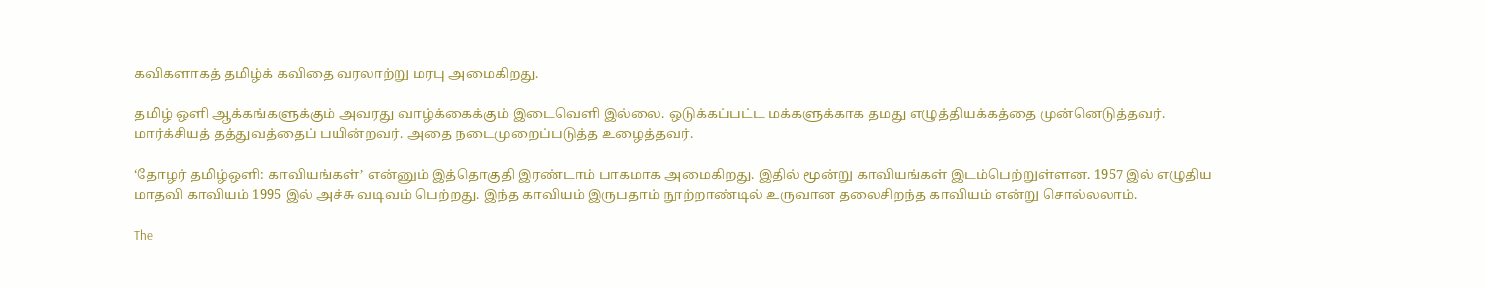கவிகளாகத் தமிழ்க் கவிதை வரலாற்று மரபு அமைகிறது.

தமிழ் ஒளி ஆக்கங்களுக்கும் அவரது வாழ்க்கைக்கும் இடைவெளி இல்லை. ஒடுக்கப்பட்ட மக்களுக்காக தமது எழுத்தியக்கத்தை முன்னெடுத்தவர். மார்க்சியத் தத்துவத்தைப் பயின்றவர். அதை நடைமுறைப்படுத்த உழைத்தவர்.

‘தோழர் தமிழ்ஒளி: காவியங்கள்’ என்னும் இத்தொகுதி இரண்டாம் பாகமாக அமைகிறது. இதில் மூன்று காவியங்கள் இடம்பெற்றுள்ளன. 1957 இல் எழுதிய மாதவி காவியம் 1995 இல் அச்சு வடிவம் பெற்றது. இந்த காவியம் இருபதாம் நூற்றாண்டில் உருவான தலைசிறந்த காவியம் என்று சொல்லலாம்.

The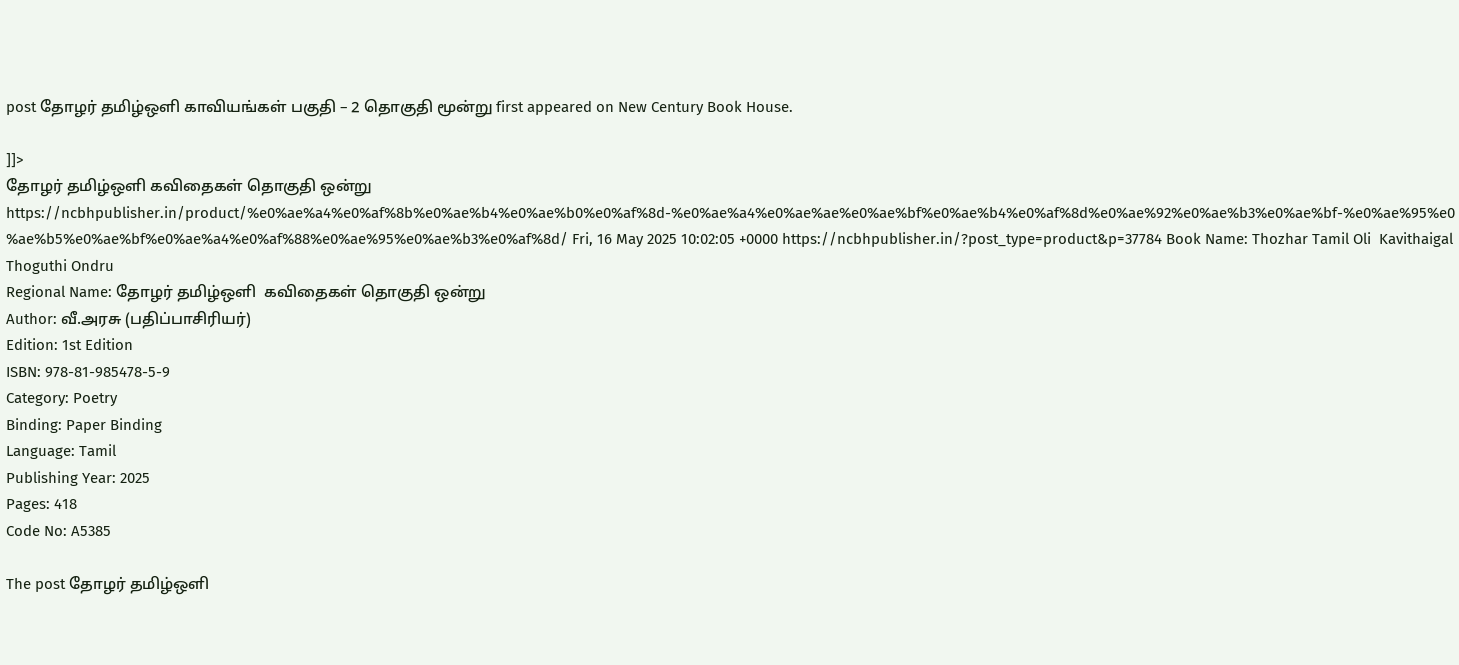post தோழர் தமிழ்ஒளி காவியங்கள் பகுதி – 2 தொகுதி மூன்று first appeared on New Century Book House.

]]>
தோழர் தமிழ்ஒளி கவிதைகள் தொகுதி ஒன்று https://ncbhpublisher.in/product/%e0%ae%a4%e0%af%8b%e0%ae%b4%e0%ae%b0%e0%af%8d-%e0%ae%a4%e0%ae%ae%e0%ae%bf%e0%ae%b4%e0%af%8d%e0%ae%92%e0%ae%b3%e0%ae%bf-%e0%ae%95%e0%ae%b5%e0%ae%bf%e0%ae%a4%e0%af%88%e0%ae%95%e0%ae%b3%e0%af%8d/ Fri, 16 May 2025 10:02:05 +0000 https://ncbhpublisher.in/?post_type=product&p=37784 Book Name: Thozhar Tamil Oli  Kavithaigal Thoguthi Ondru
Regional Name: தோழர் தமிழ்ஒளி  கவிதைகள் தொகுதி ஒன்று
Author: வீ.அரசு (பதிப்பாசிரியர்)
Edition: 1st Edition
ISBN: 978-81-985478-5-9
Category: Poetry
Binding: Paper Binding
Language: Tamil
Publishing Year: 2025
Pages: 418
Code No: A5385

The post தோழர் தமிழ்ஒளி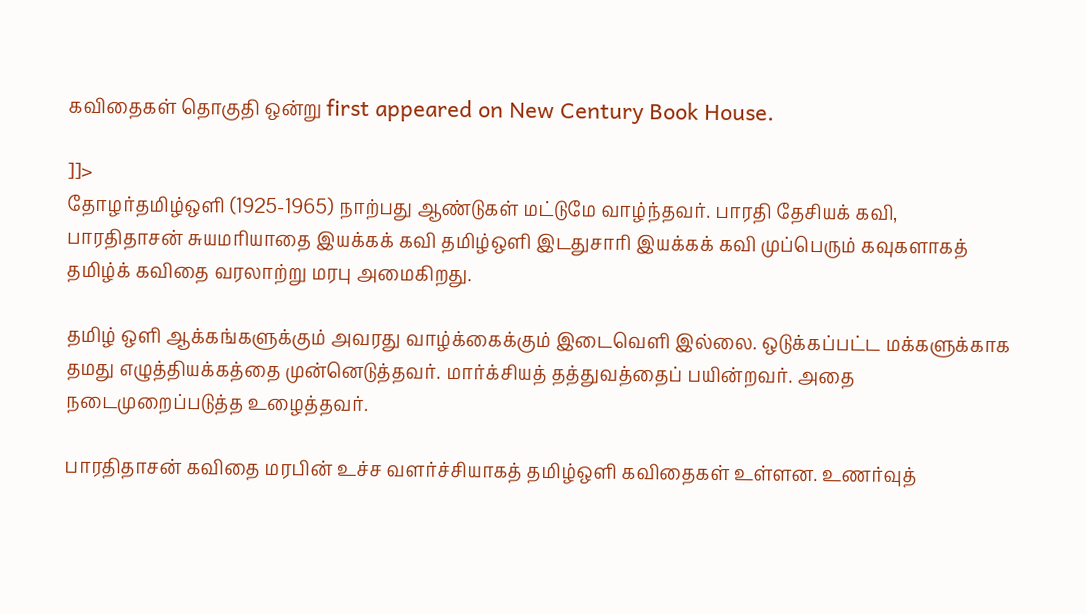கவிதைகள் தொகுதி ஒன்று first appeared on New Century Book House.

]]>
தோழர்தமிழ்ஒளி (1925-1965) நாற்பது ஆண்டுகள் மட்டுமே வாழ்ந்தவர். பாரதி தேசியக் கவி, பாரதிதாசன் சுயமரியாதை இயக்கக் கவி தமிழ்ஒளி இடதுசாரி இயக்கக் கவி முப்பெரும் கவுகளாகத் தமிழ்க் கவிதை வரலாற்று மரபு அமைகிறது.

தமிழ் ஒளி ஆக்கங்களுக்கும் அவரது வாழ்க்கைக்கும் இடைவெளி இல்லை. ஒடுக்கப்பட்ட மக்களுக்காக தமது எழுத்தியக்கத்தை முன்னெடுத்தவர். மார்க்சியத் தத்துவத்தைப் பயின்றவர். அதை நடைமுறைப்படுத்த உழைத்தவர்.

பாரதிதாசன் கவிதை மரபின் உச்ச வளர்ச்சியாகத் தமிழ்ஒளி கவிதைகள் உள்ளன. உணர்வுத்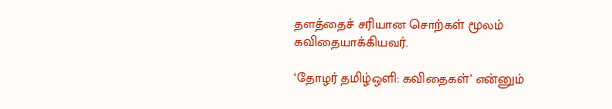தளத்தைச் சரியான சொற்கள் மூலம் கவிதையாக்கியவர்.

‘தோழர் தமிழ்ஒளி: கவிதைகள்’ என்னும்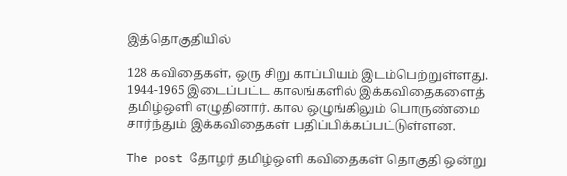இத்தொகுதியில்

128 கவிதைகள், ஒரு சிறு காப்பியம் இடம்பெற்றுள்ளது. 1944-1965 இடைப்பட்ட காலங்களில் இக்கவிதைகளைத் தமிழ்ஒளி எழுதினார். கால ஒழுங்கிலும் பொருண்மை சார்ந்தும் இக்கவிதைகள் பதிப்பிக்கப்பட்டுள்ளன.

The post தோழர் தமிழ்ஒளி கவிதைகள் தொகுதி ஒன்று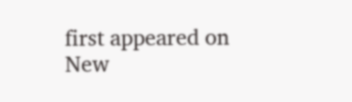first appeared on New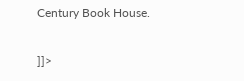Century Book House.

]]>